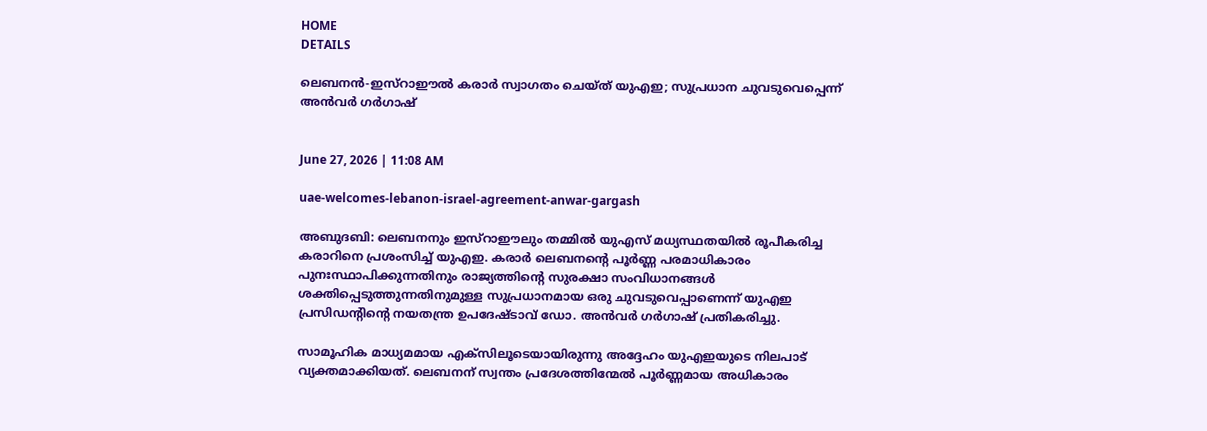HOME
DETAILS

ലെബനൻ-ഇസ്റാഈൽ കരാർ സ്വാഗതം ചെയ്ത് യുഎഇ; സുപ്രധാന ചുവടുവെപ്പെന്ന് അൻവർ ഗർഗാഷ്


June 27, 2026 | 11:08 AM

uae-welcomes-lebanon-israel-agreement-anwar-gargash

അബുദബി: ലെബനനും ഇസ്റാഈലും തമ്മിൽ യുഎസ് മധ്യസ്ഥതയിൽ രൂപീകരിച്ച കരാറിനെ പ്രശംസിച്ച് യുഎഇ. കരാർ ലെബനന്റെ പൂർണ്ണ പരമാധികാരം പുനഃസ്ഥാപിക്കുന്നതിനും രാജ്യത്തിന്റെ സുരക്ഷാ സംവിധാനങ്ങൾ ശക്തിപ്പെടുത്തുന്നതിനുമുള്ള സുപ്രധാനമായ ഒരു ചുവടുവെപ്പാണെന്ന് യുഎഇ പ്രസിഡന്റിന്റെ നയതന്ത്ര ഉപദേഷ്ടാവ് ഡോ. അൻവർ ഗർഗാഷ് പ്രതികരിച്ചു.

സാമൂഹിക മാധ്യമമായ എക്‌സിലൂടെയായിരുന്നു അദ്ദേഹം യുഎഇയുടെ നിലപാട് വ്യക്തമാക്കിയത്. ലെബനന് സ്വന്തം പ്രദേശത്തിന്മേൽ പൂർണ്ണമായ അധികാരം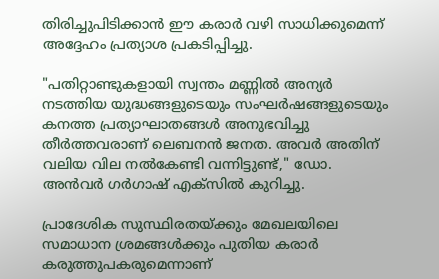തിരിച്ചുപിടിക്കാൻ ഈ കരാർ വഴി സാധിക്കുമെന്ന് അദ്ദേഹം പ്രത്യാശ പ്രകടിപ്പിച്ചു.

"പതിറ്റാണ്ടുകളായി സ്വന്തം മണ്ണിൽ അന്യർ നടത്തിയ യുദ്ധങ്ങളുടെയും സംഘർഷങ്ങളുടെയും കനത്ത പ്രത്യാഘാതങ്ങൾ അനുഭവിച്ചു തീർത്തവരാണ് ലെബനൻ ജനത. അവർ അതിന് വലിയ വില നൽകേണ്ടി വന്നിട്ടുണ്ട്," ഡോ. അൻവർ ഗർഗാഷ് എക്‌സിൽ കുറിച്ചു.

പ്രാദേശിക സുസ്ഥിരതയ്ക്കും മേഖലയിലെ സമാധാന ശ്രമങ്ങൾക്കും പുതിയ കരാർ കരുത്തുപകരുമെന്നാണ്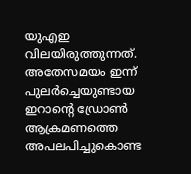യുഎഇ വിലയിരുത്തുന്നത്. അതേസമയം ഇന്ന് പുലർച്ചെയുണ്ടായ ഇറാന്റെ ഡ്രോൺ ആക്രമണത്തെ അപലപിച്ചുകൊണ്ട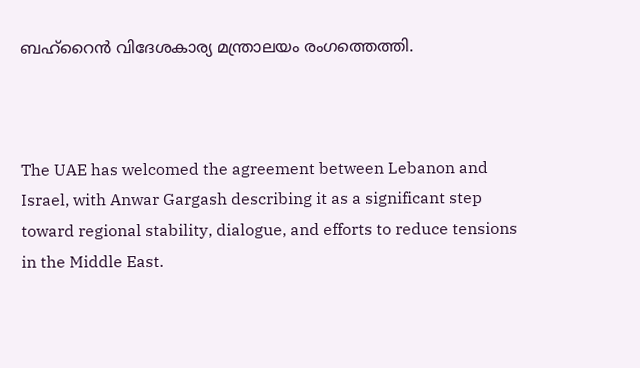ബഹ്റൈൻ വിദേശകാര്യ മന്ത്രാലയം രംഗത്തെത്തി.



The UAE has welcomed the agreement between Lebanon and Israel, with Anwar Gargash describing it as a significant step toward regional stability, dialogue, and efforts to reduce tensions in the Middle East.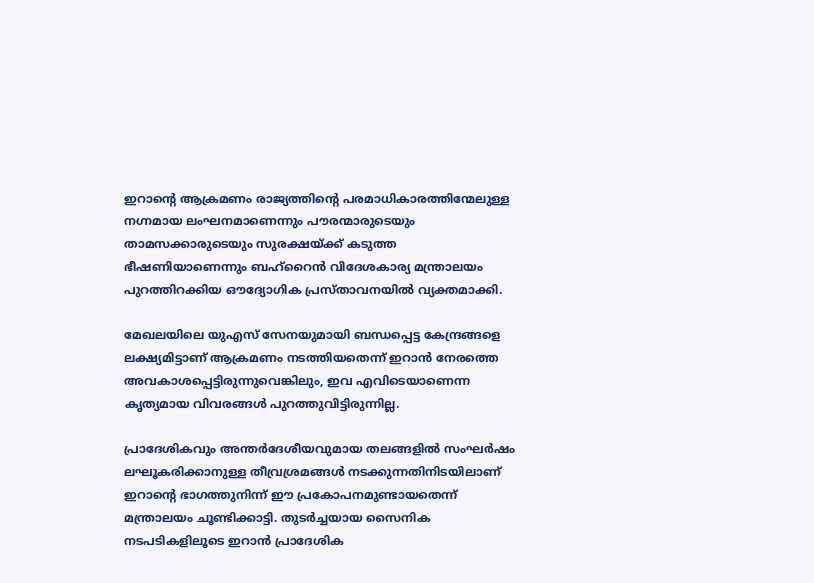ഇറാന്റെ ആക്രമണം രാജ്യത്തിന്റെ പരമാധികാരത്തിന്മേലുള്ള നഗ്നമായ ലംഘനമാണെന്നും പൗരന്മാരുടെയും താമസക്കാരുടെയും സുരക്ഷയ്ക്ക് കടുത്ത ഭീഷണിയാണെന്നും ബഹ്‌റൈൻ വിദേശകാര്യ മന്ത്രാലയം പുറത്തിറക്കിയ ഔദ്യോഗിക പ്രസ്താവനയിൽ വ്യക്തമാക്കി.

മേഖലയിലെ യുഎസ് സേനയുമായി ബന്ധപ്പെട്ട കേന്ദ്രങ്ങളെ ലക്ഷ്യമിട്ടാണ് ആക്രമണം നടത്തിയതെന്ന് ഇറാൻ നേരത്തെ അവകാശപ്പെട്ടിരുന്നുവെങ്കിലും, ഇവ എവിടെയാണെന്ന കൃത്യമായ വിവരങ്ങൾ പുറത്തുവിട്ടിരുന്നില്ല.

പ്രാദേശികവും അന്തർദേശീയവുമായ തലങ്ങളിൽ സംഘർഷം ലഘൂകരിക്കാനുള്ള തീവ്രശ്രമങ്ങൾ നടക്കുന്നതിനിടയിലാണ് ഇറാന്റെ ഭാഗത്തുനിന്ന് ഈ പ്രകോപനമുണ്ടായതെന്ന് മന്ത്രാലയം ചൂണ്ടിക്കാട്ടി. തുടർച്ചയായ സൈനിക നടപടികളിലൂടെ ഇറാൻ പ്രാദേശിക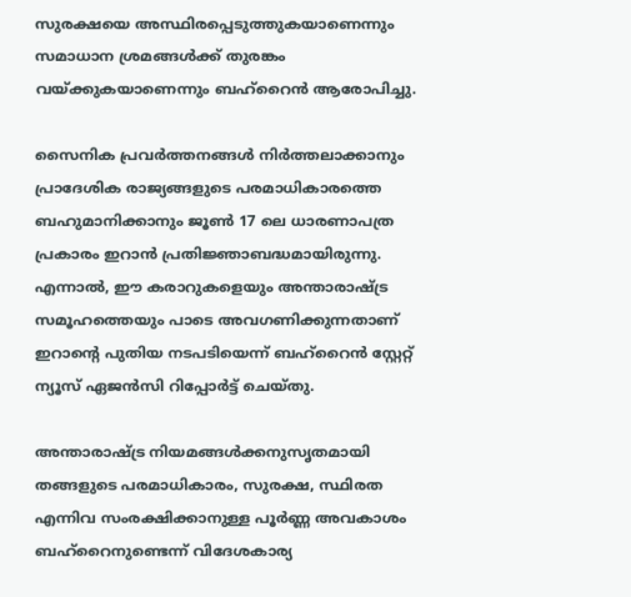സുരക്ഷയെ അസ്ഥിരപ്പെടുത്തുകയാണെന്നും സമാധാന ശ്രമങ്ങൾക്ക് തുരങ്കം വയ്ക്കുകയാണെന്നും ബഹ്‌റൈൻ ആരോപിച്ചു.

സൈനിക പ്രവർത്തനങ്ങൾ നിർത്തലാക്കാനും പ്രാദേശിക രാജ്യങ്ങളുടെ പരമാധികാരത്തെ ബഹുമാനിക്കാനും ജൂൺ 17 ലെ ധാരണാപത്ര പ്രകാരം ഇറാൻ പ്രതിജ്ഞാബദ്ധമായിരുന്നു. എന്നാൽ, ഈ കരാറുകളെയും അന്താരാഷ്ട്ര സമൂഹത്തെയും പാടെ അവഗണിക്കുന്നതാണ് ഇറാന്റെ പുതിയ നടപടിയെന്ന് ബഹ്‌റൈൻ സ്റ്റേറ്റ് ന്യൂസ് ഏജൻസി റിപ്പോർട്ട് ചെയ്തു.

അന്താരാഷ്ട്ര നിയമങ്ങൾക്കനുസൃതമായി തങ്ങളുടെ പരമാധികാരം, സുരക്ഷ, സ്ഥിരത എന്നിവ സംരക്ഷിക്കാനുള്ള പൂർണ്ണ അവകാശം ബഹ്‌റൈനുണ്ടെന്ന് വിദേശകാര്യ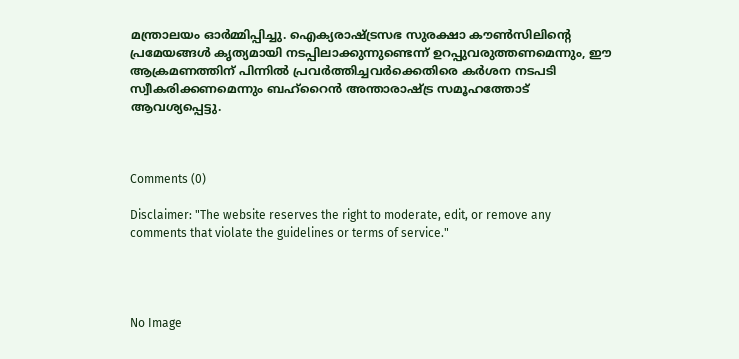മന്ത്രാലയം ഓർമ്മിപ്പിച്ചു. ഐക്യരാഷ്ട്രസഭ സുരക്ഷാ കൗൺസിലിന്റെ പ്രമേയങ്ങൾ കൃത്യമായി നടപ്പിലാക്കുന്നുണ്ടെന്ന് ഉറപ്പുവരുത്തണമെന്നും, ഈ ആക്രമണത്തിന് പിന്നിൽ പ്രവർത്തിച്ചവർക്കെതിരെ കർശന നടപടി സ്വീകരിക്കണമെന്നും ബഹ്‌റൈൻ അന്താരാഷ്ട്ര സമൂഹത്തോട് ആവശ്യപ്പെട്ടു.



Comments (0)

Disclaimer: "The website reserves the right to moderate, edit, or remove any comments that violate the guidelines or terms of service."




No Image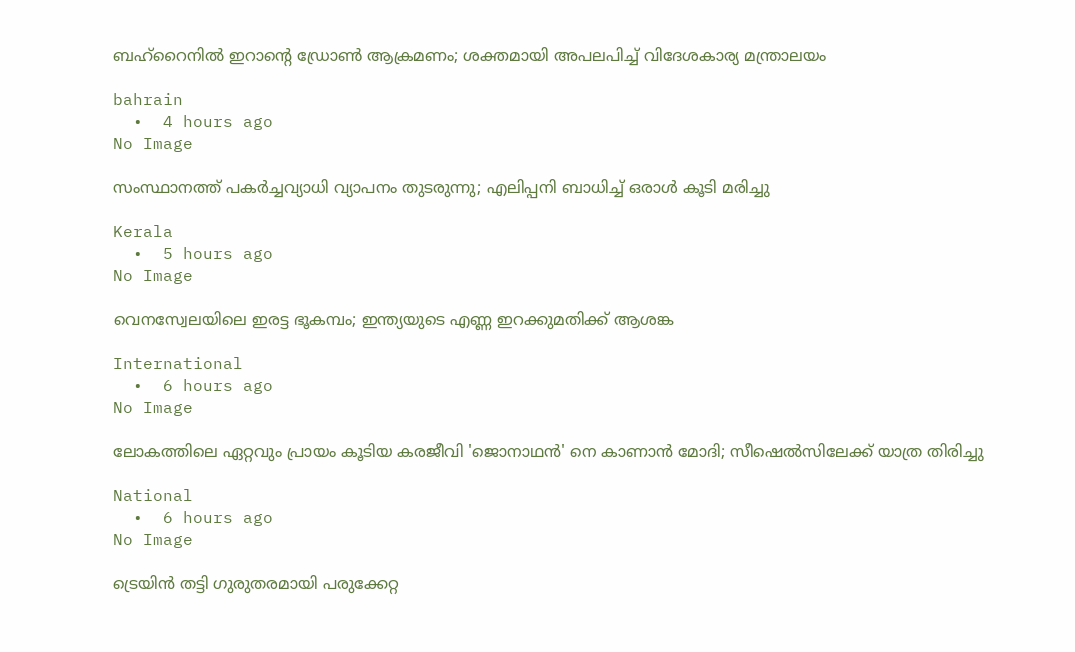ബഹ്‌റൈനിൽ ഇറാന്റെ ഡ്രോൺ ആക്രമണം; ശക്തമായി അപലപിച്ച് വിദേശകാര്യ മന്ത്രാലയം

bahrain
  •  4 hours ago
No Image

സംസ്ഥാനത്ത് പകര്‍ച്ചവ്യാധി വ്യാപനം തുടരുന്നു; എലിപ്പനി ബാധിച്ച് ഒരാള്‍ കൂടി മരിച്ചു

Kerala
  •  5 hours ago
No Image

വെനസ്വേലയിലെ ഇരട്ട ഭൂകമ്പം; ഇന്ത്യയുടെ എണ്ണ ഇറക്കുമതിക്ക് ആശങ്ക

International
  •  6 hours ago
No Image

ലോകത്തിലെ ഏറ്റവും പ്രായം കൂടിയ കരജീവി 'ജൊനാഥന്‍' നെ കാണാന്‍ മോദി; സീഷെല്‍സിലേക്ക് യാത്ര തിരിച്ചു

National
  •  6 hours ago
No Image

ട്രെയിന്‍ തട്ടി ഗുരുതരമായി പരുക്കേറ്റ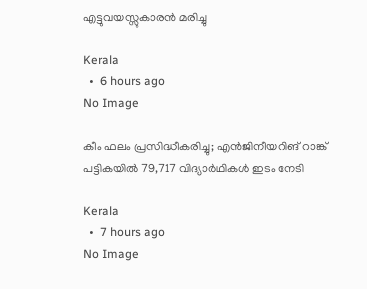എട്ടുവയസ്സുകാരന്‍ മരിച്ചു

Kerala
  •  6 hours ago
No Image

കീം ഫലം പ്രസിദ്ധീകരിച്ചു; എന്‍ജിനീയറിങ് റാങ്ക് പട്ടികയില്‍ 79,717 വിദ്യാര്‍ഥികള്‍ ഇടം നേടി

Kerala
  •  7 hours ago
No Image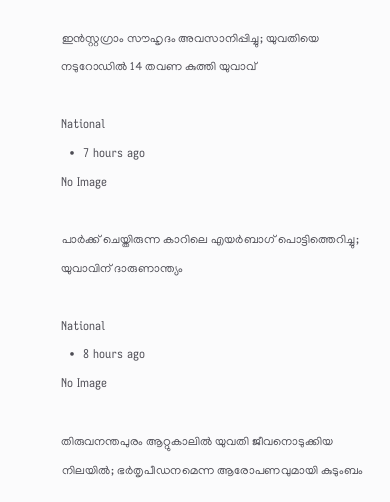ഇന്‍സ്റ്റഗ്രാം സൗഹൃദം അവസാനിപ്പിച്ചു; യുവതിയെ നടുറോഡില്‍ 14 തവണ കുത്തി യുവാവ്

National
  •  7 hours ago
No Image

പാര്‍ക്ക് ചെയ്തിരുന്ന കാറിലെ എയര്‍ബാഗ് പൊട്ടിത്തെറിച്ചു; യുവാവിന് ദാരുണാന്ത്യം

National
  •  8 hours ago
No Image

തിരുവനന്തപുരം ആറ്റുകാലില്‍ യുവതി ജീവനൊടുക്കിയ നിലയില്‍; ഭര്‍തൃപീഡനമെന്ന ആരോപണവുമായി കുടുംബം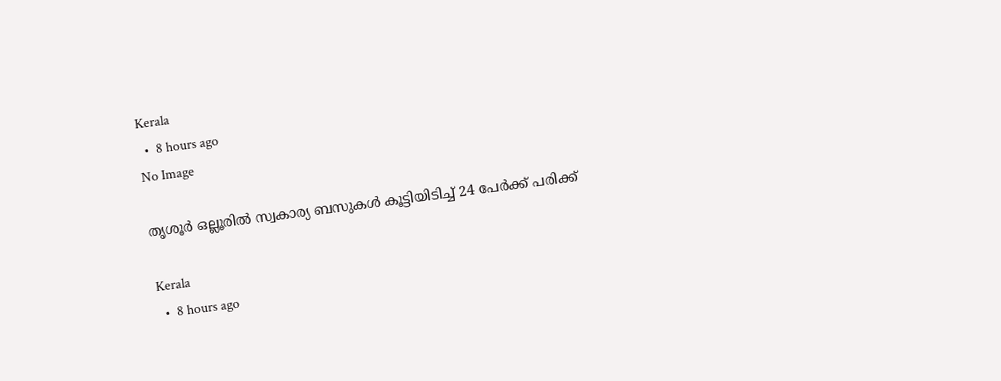Kerala
  •  8 hours ago
No Image

തൃശൂർ ഒല്ലൂരില്‍ സ്വകാര്യ ബസുകള്‍ കൂട്ടിയിടിച്ച് 24 പേര്‍ക്ക് പരിക്ക്

Kerala
  •  8 hours ago